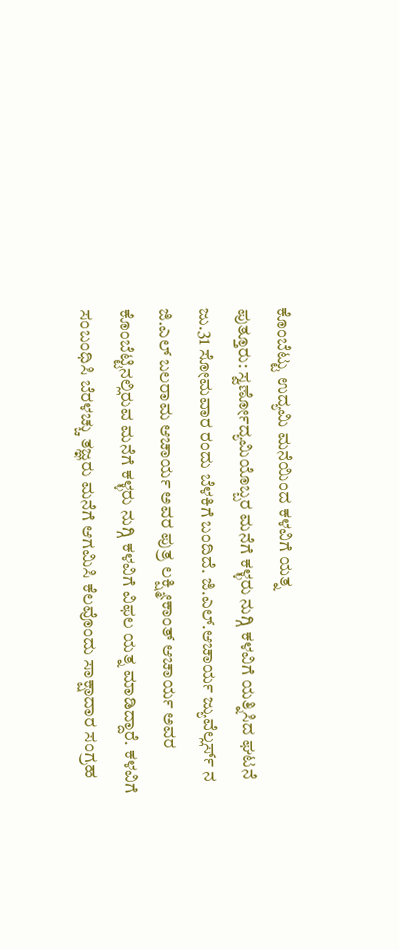ಕೊಂಬೆಟ್ಟು ಉದ್ಯಮಿ ಮನೆಯಿಂದ ಕಳವಿಗೆ ಯತ್ನ
ಪುತ್ತೂರು: ಸ್ವರ್ಣೋದ್ಯಮಿಯೊಬ್ಬರ ಮನೆಗೆ ಕಳ್ಳರು ನುಗ್ಗಿ ಕಳವಿಗೆ ಯತ್ನಿಸಿದ ಘಟನೆ ಜು.31 ಸೋಮವಾರ ರಂದು ಬೆಳಕಿಗೆ ಬಂದಿದೆ. ಜಿ.ಎಲ್.ಆಚಾರ್ಯ ಜ್ಯುವೆಲ್ಲರ್ಸ್ ನ ಜಿ.ಎಲ್ ಬಲರಾಮ ಆಚಾರ್ಯ ಅವರ ಪುತ್ರ ಲಕ್ಷ್ಮೀಕಾಂತ್ ಆಚಾರ್ಯ ಅವರ ಕೊಂಬೆಟ್ಟಿನಲ್ಲಿರುವ ಮನೆಗೆ ಕಳ್ಳರು ನುಗ್ಗಿ ಕಳವಿಗೆ ವಿಫಲ ಯತ್ನ ಮಾಡಿದ್ದಾರೆ. ಕಳವಿಗೆ ಸಂಬಂಧಿಸಿ ಬೆರಳಚ್ಚು ತಜ್ಞರು ಮನೆಗೆ ಆಗಮಿಸಿ ಕೆಲವೊಂದು ಸಾಕ್ಷಾದಾರ ಸಂಗ್ರಹ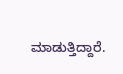ಮಾಡುತ್ತಿದ್ದಾರೆ.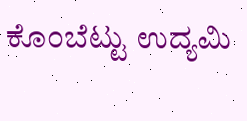ಕೊಂಬೆಟ್ಟು ಉದ್ಯಮಿ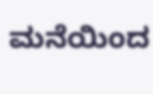ಮನೆಯಿಂದ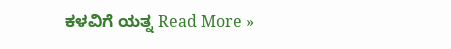ಕಳವಿಗೆ ಯತ್ನ Read More »